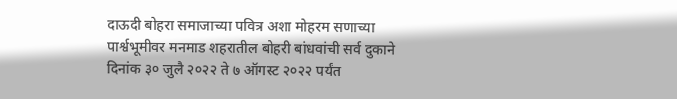दाऊदी बोहरा समाजाच्या पवित्र अशा मोहरम सणाच्या पार्श्वभूमीवर मनमाड शहरातील बोहरी बांधवांची सर्व दुकाने दिनांक ३० जुलै २०२२ ते ७ ऑगस्ट २०२२ पर्यंत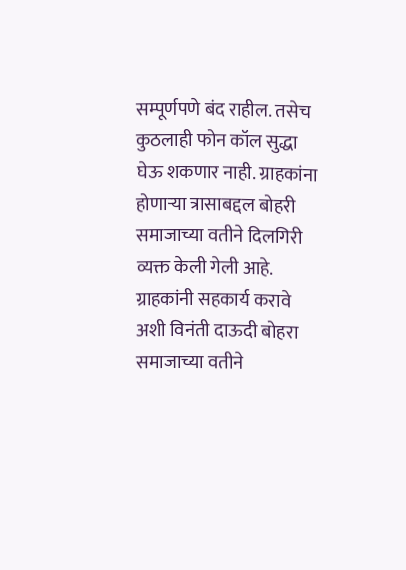सम्पूर्णपणे बंद राहील. तसेच कुठलाही फोन कॉल सुद्धा घेऊ शकणार नाही. ग्राहकांना होणाऱ्या त्रासाबद्दल बोहरी समाजाच्या वतीने दिलगिरी व्यक्त केली गेली आहे.
ग्राहकांनी सहकार्य करावे अशी विनंती दाऊदी बोहरा समाजाच्या वतीने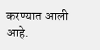करण्यात आली आहे.